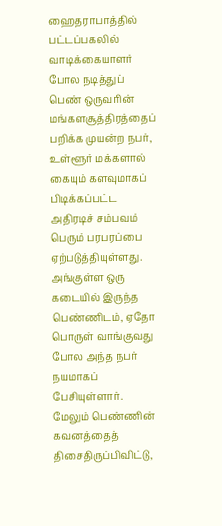ஹைதராபாத்தில் பட்டப்பகலில் வாடிக்கையாளர் போல நடித்துப் பெண் ஒருவரின் மங்களசூத்திரத்தைப் பறிக்க முயன்ற நபர், உள்ளூர் மக்களால் கையும் களவுமாகப் பிடிக்கப்பட்ட அதிரடிச் சம்பவம் பெரும் பரபரப்பை ஏற்படுத்தியுள்ளது. அங்குள்ள ஒரு கடையில் இருந்த பெண்ணிடம், ஏதோ பொருள் வாங்குவது போல அந்த நபர் நயமாகப் பேசியுள்ளார்.
மேலும் பெண்ணின் கவனத்தைத் திசைதிருப்பிவிட்டு,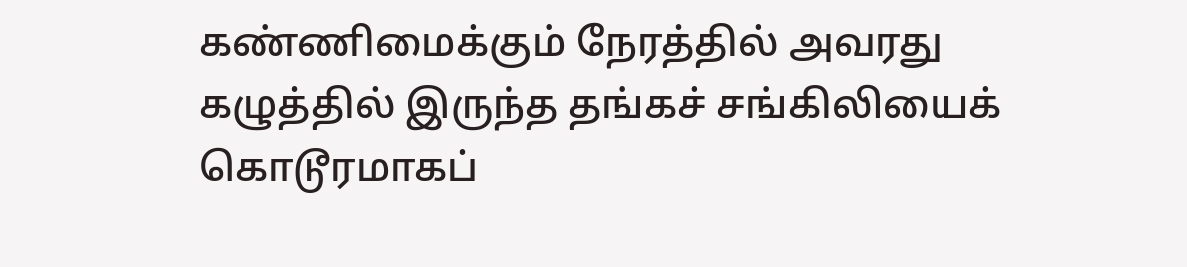கண்ணிமைக்கும் நேரத்தில் அவரது கழுத்தில் இருந்த தங்கச் சங்கிலியைக் கொடூரமாகப்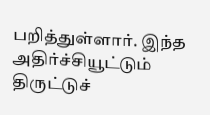பறித்துள்ளார். இந்த அதிர்ச்சியூட்டும் திருட்டுச்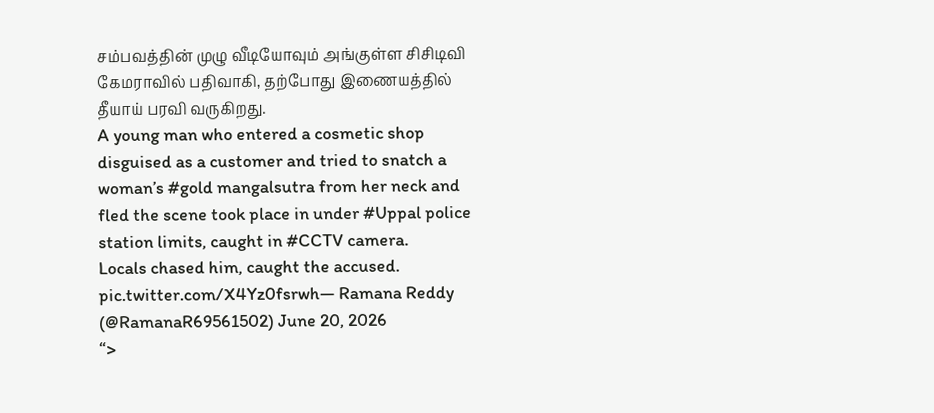சம்பவத்தின் முழு வீடியோவும் அங்குள்ள சிசிடிவி கேமராவில் பதிவாகி, தற்போது இணையத்தில் தீயாய் பரவி வருகிறது.
A young man who entered a cosmetic shop disguised as a customer and tried to snatch a woman’s #gold mangalsutra from her neck and fled the scene took place in under #Uppal police station limits, caught in #CCTV camera.
Locals chased him, caught the accused. pic.twitter.com/X4Yz0fsrwh— Ramana Reddy (@RamanaR69561502) June 20, 2026
“>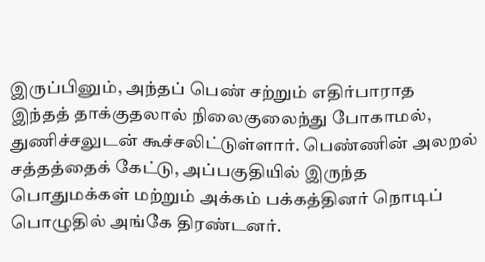இருப்பினும், அந்தப் பெண் சற்றும் எதிர்பாராத இந்தத் தாக்குதலால் நிலைகுலைந்து போகாமல், துணிச்சலுடன் கூச்சலிட்டுள்ளார். பெண்ணின் அலறல் சத்தத்தைக் கேட்டு, அப்பகுதியில் இருந்த பொதுமக்கள் மற்றும் அக்கம் பக்கத்தினர் நொடிப் பொழுதில் அங்கே திரண்டனர்.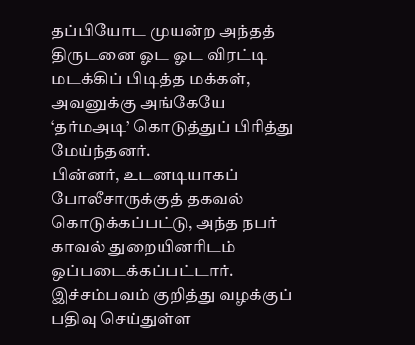தப்பியோட முயன்ற அந்தத் திருடனை ஓட ஓட விரட்டி மடக்கிப் பிடித்த மக்கள், அவனுக்கு அங்கேயே ‘தர்மஅடி’ கொடுத்துப் பிரித்து மேய்ந்தனர்.
பின்னர், உடனடியாகப் போலீசாருக்குத் தகவல் கொடுக்கப்பட்டு, அந்த நபர் காவல் துறையினரிடம் ஒப்படைக்கப்பட்டார். இச்சம்பவம் குறித்து வழக்குப் பதிவு செய்துள்ள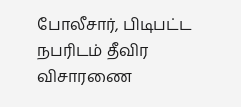போலீசார், பிடிபட்ட நபரிடம் தீவிர விசாரணை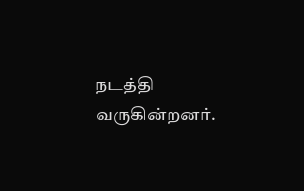நடத்தி வருகின்றனர்.